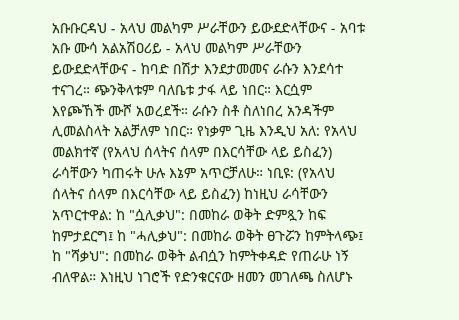አቡቡርዳህ - አላህ መልካም ሥራቸውን ይውደድላቸውና - አባቱ አቡ ሙሳ አልአሽዐሪይ - አላህ መልካም ሥራቸውን ይውደድላቸውና - ከባድ በሽታ እንደታመመና ራሱን እንደሳተ ተናገረ። ጭንቅላቱም ባለቤቱ ታፋ ላይ ነበር። እርሷም እየጮኸች ሙሾ አወረደች። ራሱን ስቶ ስለነበረ አንዳችም ሊመልስላት አልቻለም ነበር። የነቃም ጊዜ እንዲህ አለ: የአላህ መልክተኛ (የአላህ ሰላትና ሰላም በእርሳቸው ላይ ይስፈን) ራሳቸውን ካጠሩት ሁሉ እኔም አጥርቻለሁ። ነቢዩ: (የአላህ ሰላትና ሰላም በእርሳቸው ላይ ይስፈን) ከነዚህ ራሳቸውን አጥርተዋል: ከ "ሷሊቃህ": በመከራ ወቅት ድምጿን ከፍ ከምታደርግ፤ ከ "ሓሊቃህ": በመከራ ወቅት ፀጉሯን ከምትላጭ፤ ከ "ሻቃህ": በመከራ ወቅት ልብሷን ከምትቀዳድ የጠራሁ ነኝ ብለዋል። እነዚህ ነገሮች የድንቁርናው ዘመን መገለጫ ስለሆኑ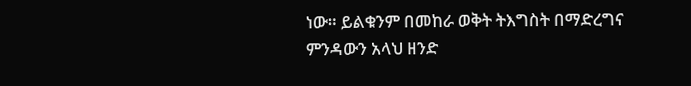ነው። ይልቁንም በመከራ ወቅት ትእግስት በማድረግና ምንዳውን አላህ ዘንድ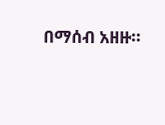በማሰብ አዘዙ።